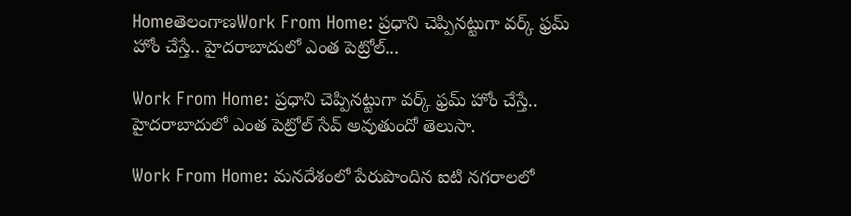HomeతెలంగాణWork From Home: ప్రధాని చెప్పినట్టుగా వర్క్ ఫ్రమ్ హోం చేస్తే.. హైదరాబాదులో ఎంత పెట్రోల్...

Work From Home: ప్రధాని చెప్పినట్టుగా వర్క్ ఫ్రమ్ హోం చేస్తే.. హైదరాబాదులో ఎంత పెట్రోల్ సేవ్ అవుతుందో తెలుసా.

Work From Home: మనదేశంలో పేరుపొందిన ఐటి నగరాలలో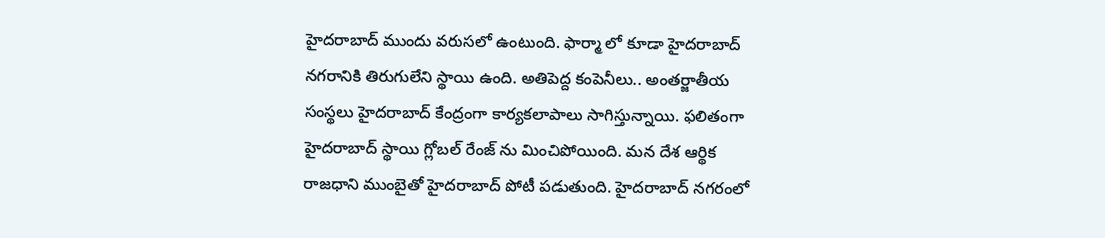హైదరాబాద్ ముందు వరుసలో ఉంటుంది. ఫార్మా లో కూడా హైదరాబాద్ నగరానికి తిరుగులేని స్థాయి ఉంది. అతిపెద్ద కంపెనీలు.. అంతర్జాతీయ సంస్థలు హైదరాబాద్ కేంద్రంగా కార్యకలాపాలు సాగిస్తున్నాయి. ఫలితంగా హైదరాబాద్ స్థాయి గ్లోబల్ రేంజ్ ను మించిపోయింది. మన దేశ ఆర్థిక రాజధాని ముంబైతో హైదరాబాద్ పోటీ పడుతుంది. హైదరాబాద్ నగరంలో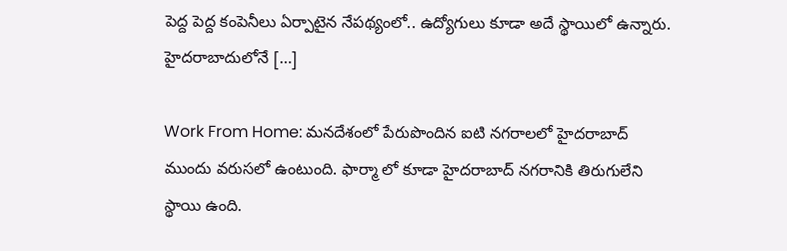పెద్ద పెద్ద కంపెనీలు ఏర్పాటైన నేపథ్యంలో.. ఉద్యోగులు కూడా అదే స్థాయిలో ఉన్నారు. హైదరాబాదులోనే […]

Work From Home: మనదేశంలో పేరుపొందిన ఐటి నగరాలలో హైదరాబాద్ ముందు వరుసలో ఉంటుంది. ఫార్మా లో కూడా హైదరాబాద్ నగరానికి తిరుగులేని స్థాయి ఉంది.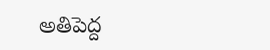అతిపెద్ద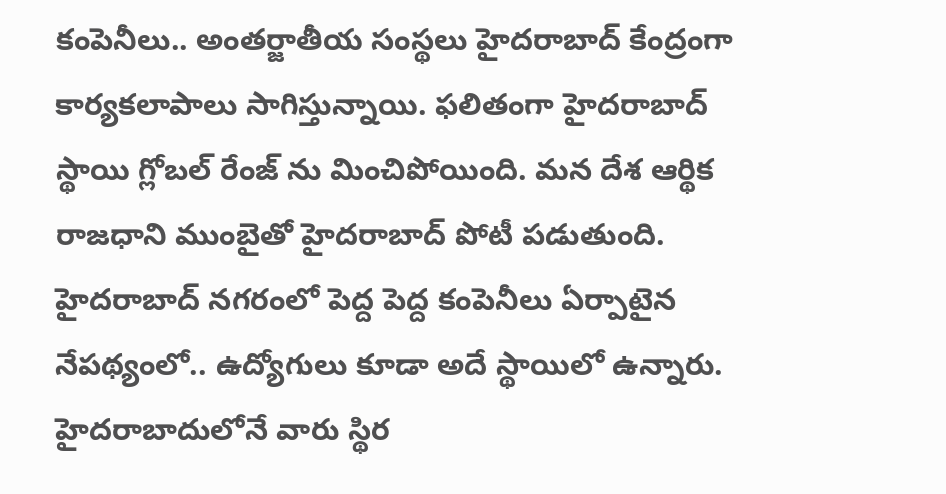కంపెనీలు.. అంతర్జాతీయ సంస్థలు హైదరాబాద్ కేంద్రంగా కార్యకలాపాలు సాగిస్తున్నాయి. ఫలితంగా హైదరాబాద్ స్థాయి గ్లోబల్ రేంజ్ ను మించిపోయింది. మన దేశ ఆర్థిక రాజధాని ముంబైతో హైదరాబాద్ పోటీ పడుతుంది. హైదరాబాద్ నగరంలో పెద్ద పెద్ద కంపెనీలు ఏర్పాటైన నేపథ్యంలో.. ఉద్యోగులు కూడా అదే స్థాయిలో ఉన్నారు. హైదరాబాదులోనే వారు స్థిర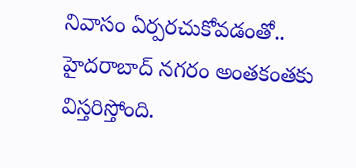నివాసం ఏర్పరచుకోవడంతో.. హైదరాబాద్ నగరం అంతకంతకు విస్తరిస్తోంది.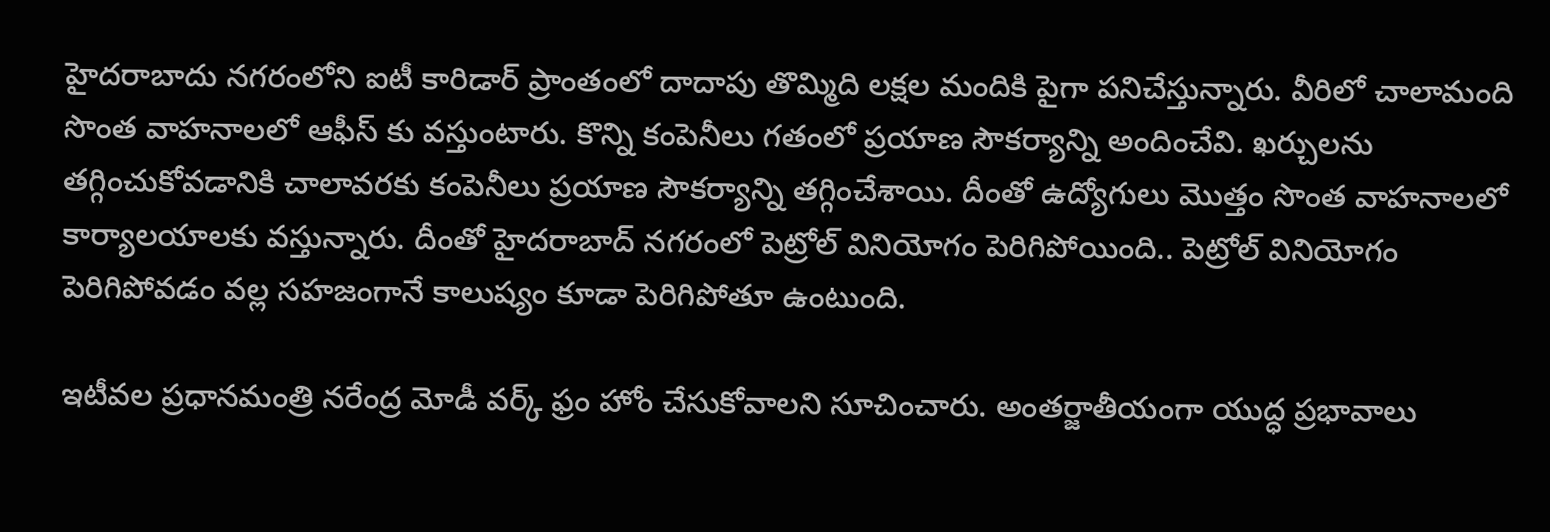హైదరాబాదు నగరంలోని ఐటీ కారిడార్ ప్రాంతంలో దాదాపు తొమ్మిది లక్షల మందికి పైగా పనిచేస్తున్నారు. వీరిలో చాలామంది సొంత వాహనాలలో ఆఫీస్ కు వస్తుంటారు. కొన్ని కంపెనీలు గతంలో ప్రయాణ సౌకర్యాన్ని అందించేవి. ఖర్చులను తగ్గించుకోవడానికి చాలావరకు కంపెనీలు ప్రయాణ సౌకర్యాన్ని తగ్గించేశాయి. దీంతో ఉద్యోగులు మొత్తం సొంత వాహనాలలో కార్యాలయాలకు వస్తున్నారు. దీంతో హైదరాబాద్ నగరంలో పెట్రోల్ వినియోగం పెరిగిపోయింది.. పెట్రోల్ వినియోగం పెరిగిపోవడం వల్ల సహజంగానే కాలుష్యం కూడా పెరిగిపోతూ ఉంటుంది.

ఇటీవల ప్రధానమంత్రి నరేంద్ర మోడీ వర్క్ ఫ్రం హోం చేసుకోవాలని సూచించారు. అంతర్జాతీయంగా యుద్ధ ప్రభావాలు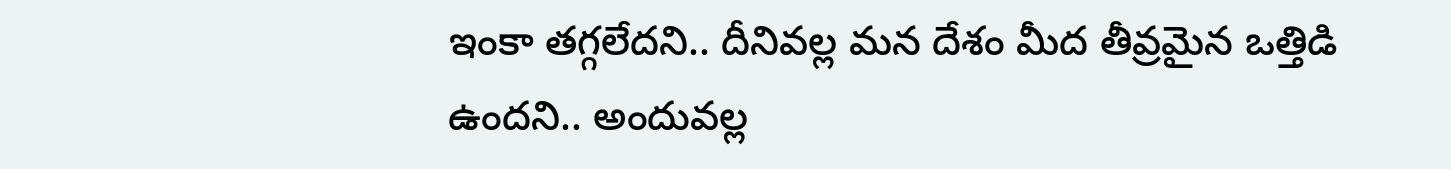ఇంకా తగ్గలేదని.. దీనివల్ల మన దేశం మీద తీవ్రమైన ఒత్తిడి ఉందని.. అందువల్ల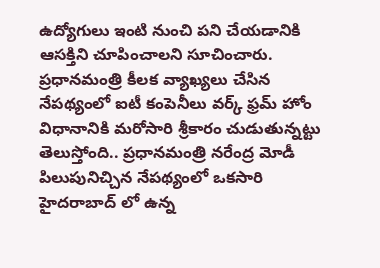ఉద్యోగులు ఇంటి నుంచి పని చేయడానికి ఆసక్తిని చూపించాలని సూచించారు. ప్రధానమంత్రి కీలక వ్యాఖ్యలు చేసిన నేపథ్యంలో ఐటీ కంపెనీలు వర్క్ ఫ్రమ్ హోం విధానానికి మరోసారి శ్రీకారం చుడుతున్నట్టు తెలుస్తోంది.. ప్రధానమంత్రి నరేంద్ర మోడీ పిలుపునిచ్చిన నేపథ్యంలో ఒకసారి హైదరాబాద్ లో ఉన్న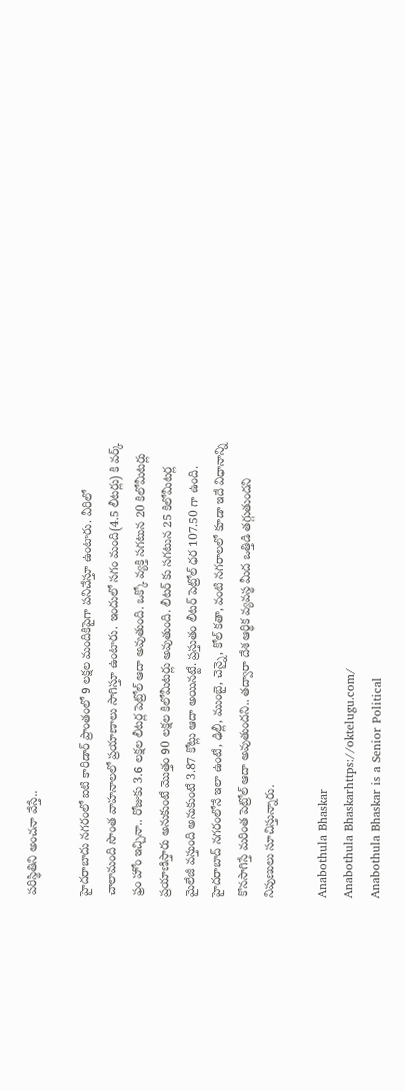పరిస్థితిని అంచనా వేస్తే..

హైదరాబాదు నగరంలో ఐటి కారిడార్ ప్రాంతంలో 9 లక్షల మందికిపైగా పనిచేస్తూ ఉంటారు. వీరిలో చాలామంది సొంత వాహనాలలో ప్రయాణాలు సాగిస్తూ ఉంటారు. ఇందులో సగం మంది(4.5 లీటర్లు) కి వర్క్ ఫ్రం హోం ఇచ్చినా.. రోజుకు 3.6 లక్షల లీటర్ల పెట్రోల్ ఆదా అవుతుంది. ఒక్కో వ్యక్తి సగటున 20 కిలోమీటర్లు ప్రయాణిస్తారు అనుకుంటే మొత్తం 90 లక్షల కిలోమీటర్లు అవుతుంది. లీటర్ కు సగటున 25 కిలోమీటర్ల మైలేజీ వస్తుంది అనుకుంటే 3.87 కోట్లు ఆదా అయినట్టే. ప్రస్తుతం లీటర్ పెట్రోల్ ధర 107.50 గా ఉంది. హైదరాబాద్ నగరంలోనే ఇలా ఉంటే, ఢిల్లీ, ముంబై, చెన్నై, కోల్ కతా, వంటి నగరాలలో కూడా ఇదే విధానాన్ని కొనసాగిస్తే మరింత పెట్రోల్ ఆదా అవుతుందని.. తద్వారా దేశ ఆర్థిక వ్యవస్థ మీద ఒత్తిడి తగ్గుతుందని నిపుణులు సూచిస్తున్నారు.

Anabothula Bhaskar
Anabothula Bhaskarhttps://oktelugu.com/
Anabothula Bhaskar is a Senior Political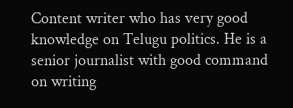Content writer who has very good knowledge on Telugu politics. He is a senior journalist with good command on writing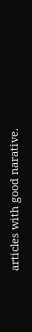articles with good narative.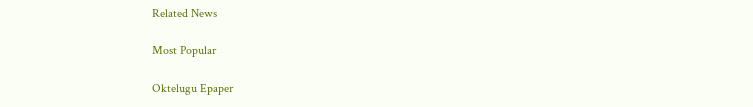Related News

Most Popular

Oktelugu Epaper